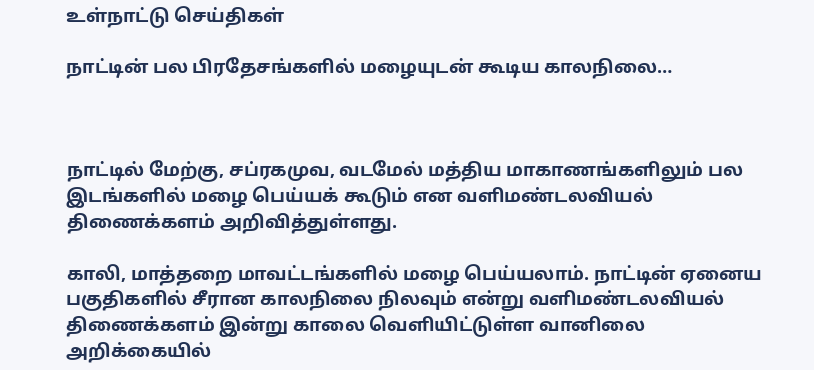உள்நாட்டு செய்திகள்

நாட்டின் பல பிரதேசங்களில் மழையுடன் கூடிய காலநிலை…



நாட்டில் மேற்கு, சப்ரகமுவ, வடமேல் மத்திய மாகாணங்களிலும் பல இடங்களில் மழை பெய்யக் கூடும் என வளிமண்டலவியல் திணைக்களம் அறிவித்துள்ளது.

காலி, மாத்தறை மாவட்டங்களில் மழை பெய்யலாம். நாட்டின் ஏனைய பகுதிகளில் சீரான காலநிலை நிலவும் என்று வளிமண்டலவியல் திணைக்களம் இன்று காலை வெளியிட்டுள்ள வானிலை அறிக்கையில்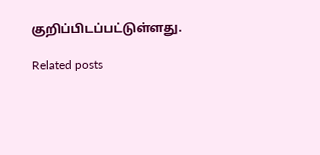குறிப்பிடப்பட்டுள்ளது.

Related posts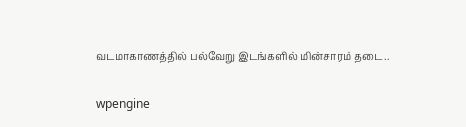வடமாகாணத்தில் பல்வேறு இடங்களில் மின்சாரம் தடை..

wpengine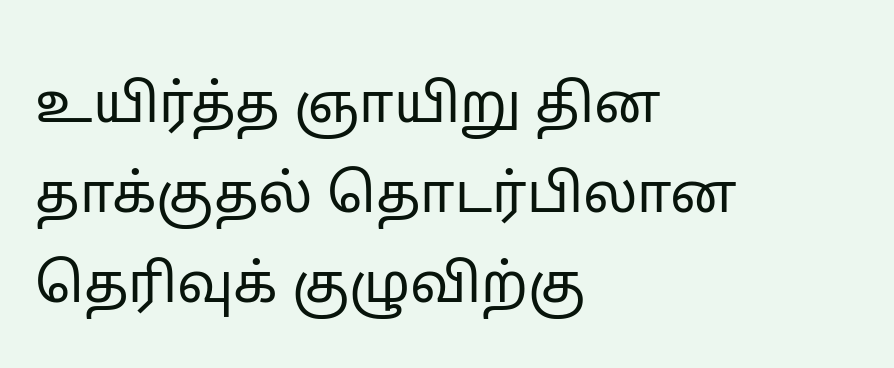உயிர்த்த ஞாயிறு தின தாக்குதல் தொடர்பிலான தெரிவுக் குழுவிற்கு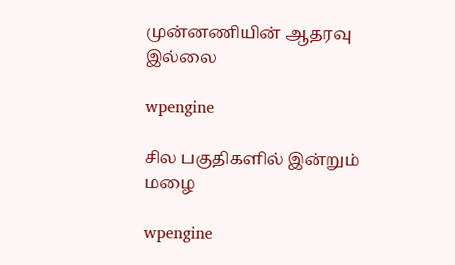முன்னணியின் ஆதரவு இல்லை

wpengine

சில பகுதிகளில் இன்றும் மழை

wpengine